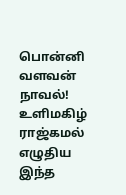பொன்னி வளவன் நாவல்! உளிமகிழ் ராஜ்கமல் எழுதிய இந்த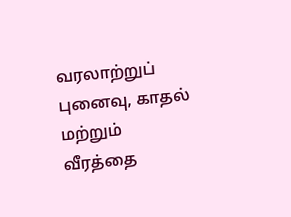வரலாற்றுப் புனைவு, காதல் மற்றும் வீரத்தை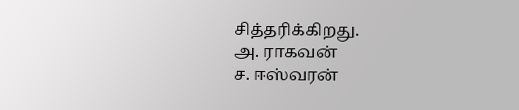சித்தரிக்கிறது.
அ. ராகவன்
ச. ஈஸ்வரன்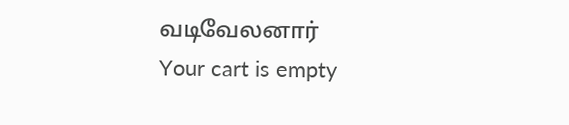வடிவேலனார்
Your cart is empty